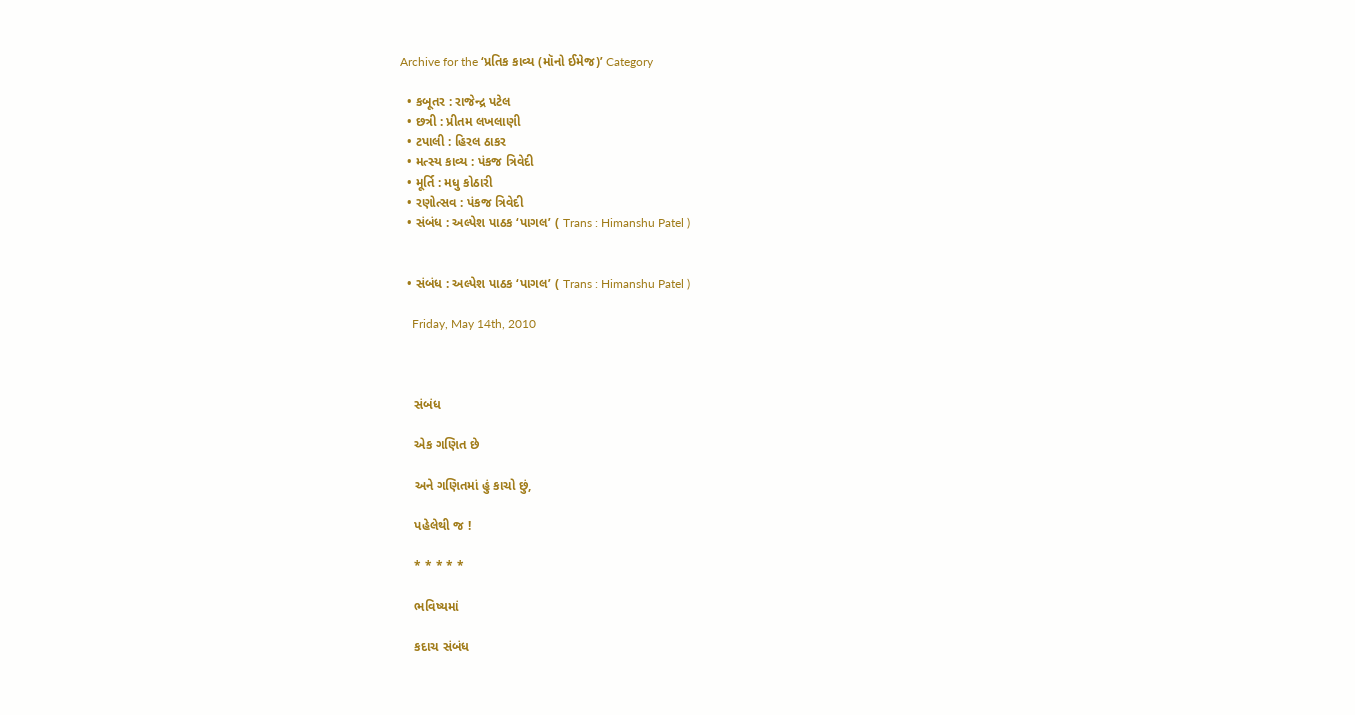Archive for the ‘પ્રતિક કાવ્ય (મૉનો ઈમેજ)’ Category

  • કબૂતર : રાજેન્દ્ર પટેલ
  • છત્રી : પ્રીતમ લખલાણી
  • ટપાલી : હિરલ ઠાકર
  • મત્સ્ય કાવ્ય : પંકજ ત્રિવેદી
  • મૂર્તિ : મધુ કોઠારી
  • રણોત્સવ : પંકજ ત્રિવેદી
  • સંબંધ : અલ્પેશ પાઠક ‘પાગલ’ ( Trans : Himanshu Patel )


  • સંબંધ : અલ્પેશ પાઠક ‘પાગલ’ ( Trans : Himanshu Patel )

    Friday, May 14th, 2010



    સંબંધ

    એક ગણિત છે

    અને ગણિતમાં હું કાચો છું,

    પહેલેથી જ !

    * * * * *

    ભવિષ્યમાં

    કદાચ સંબંધ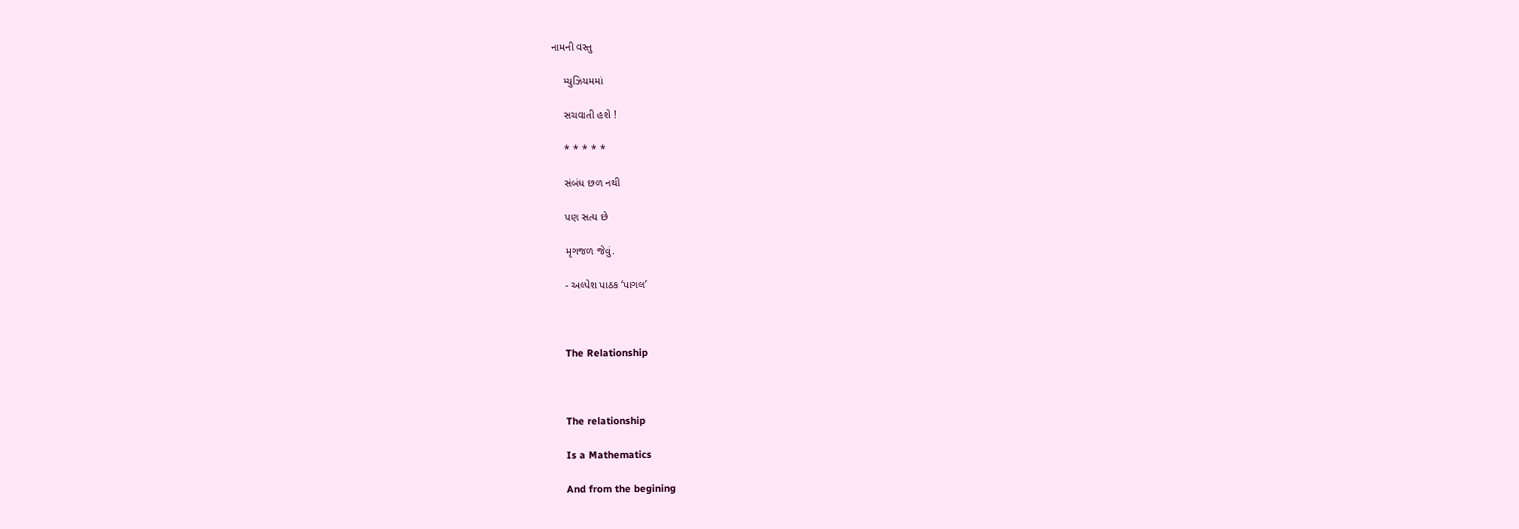નામની વસ્તુ

    મ્યુઝિયમમાં

    સચવાતી હશે !

    * * * * *

    સંબંધ છળ નથી

    પણ સત્ય છે

    મૃગજળ જેવું.

    - અલ્પેશ પાઠક ‘પાગલ’



    The Relationship



    The relationship

    Is a Mathematics

    And from the begining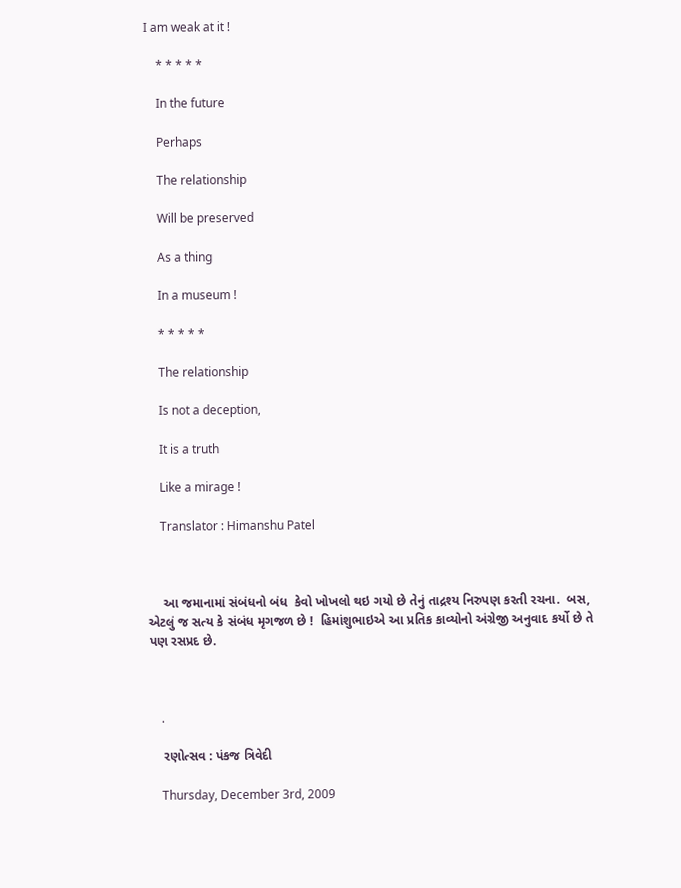I am weak at it !

    * * * * *

    In the future

    Perhaps

    The relationship

    Will be preserved

    As a thing

    In a museum !

    * * * * *

    The relationship

    Is not a deception,

    It is a truth

    Like a mirage !

    Translator : Himanshu Patel



    આ જમાનામાં સંબંધનો બંધ  કેવો ખોખલો થઇ ગયો છે તેનું તાદ્રશ્ય નિરુપણ કરતી રચના.  બસ, એટલું જ સત્ય કે સંબંધ મૃગજળ છે !  હિમાંશુભાઇએ આ પ્રતિક કાવ્યોનો અંગ્રેજી અનુવાદ કર્યો છે તે પણ રસપ્રદ છે.



    .

    રણોત્સવ : પંકજ ત્રિવેદી

    Thursday, December 3rd, 2009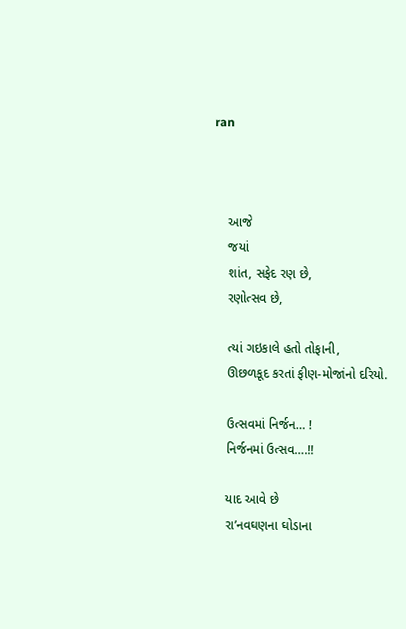ran



    આજે
    જયાં
    શાંત, સફેદ રણ છે,
    રણોત્સવ છે,

    ત્યાં ગઇકાલે હતો તોફાની,
    ઊછળકૂદ કરતાં ફીણ-મોજાંનો દરિયો.

    ઉત્સવમાં નિર્જન… !
    નિર્જનમાં ઉત્સવ….!!

    યાદ આવે છે
    રા’નવઘણના ઘોડાના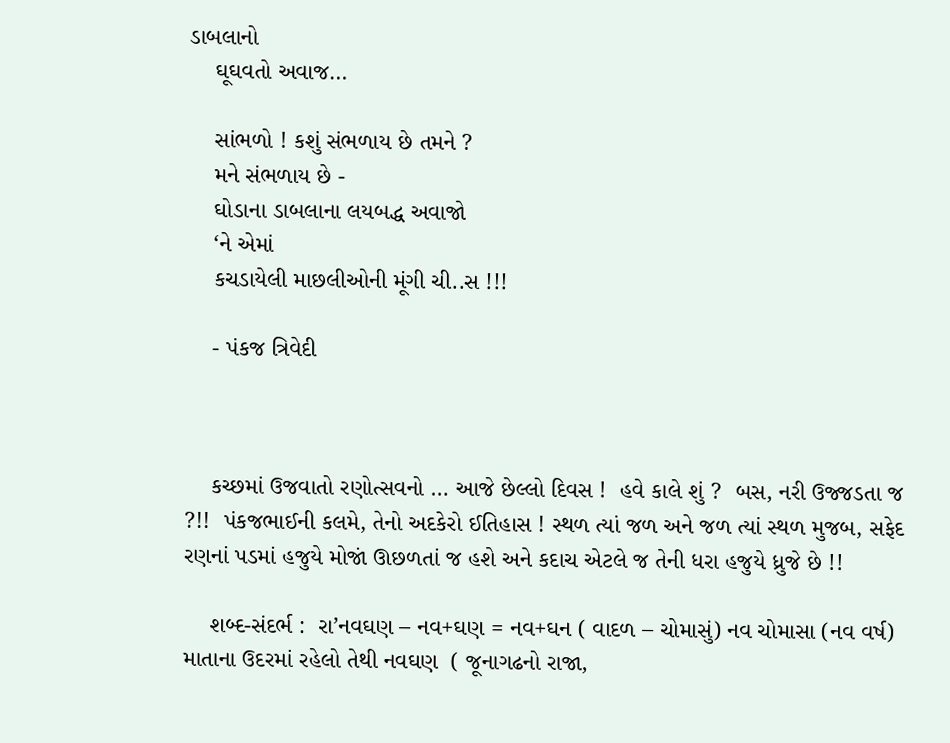ડાબલાનો
    ઘૂઘવતો અવાજ…

    સાંભળો ! કશું સંભળાય છે તમને ?
    મને સંભળાય છે -
    ઘોડાના ડાબલાના લયબદ્ધ અવાજો
    ‘ને એમાં
    કચડાયેલી માછલીઓની મૂંગી ચી..સ !!!

    - પંકજ ત્રિવેદી



    કચ્છમાં ઉજવાતો રણોત્સવનો … આજે છેલ્લો દિવસ !  હવે કાલે શું ?  બસ, નરી ઉજ્જડતા જ ?!!  પંકજભાઈની કલમે, તેનો અદકેરો ઈતિહાસ ! સ્થળ ત્યાં જળ અને જળ ત્યાં સ્થળ મુજબ, સફેદ રણનાં પડમાં હજુયે મોજાં ઊછળતાં જ હશે અને કદાચ એટલે જ તેની ધરા હજુયે ધ્રુજે છે !!

    શબ્દ-સંદર્ભ :  રા’નવઘણ – નવ+ઘણ = નવ+ઘન ( વાદળ – ચોમાસું) નવ ચોમાસા (નવ વર્ષ) માતાના ઉદરમાં રહેલો તેથી નવઘણ  ( જૂનાગઢનો રાજા,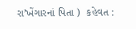રા’ખેંગારનાં પિતા )  કહેવત :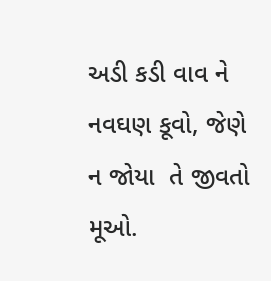અડી કડી વાવ ને નવઘણ કૂવો, જેણે ન જોયા  તે જીવતો મૂઓ.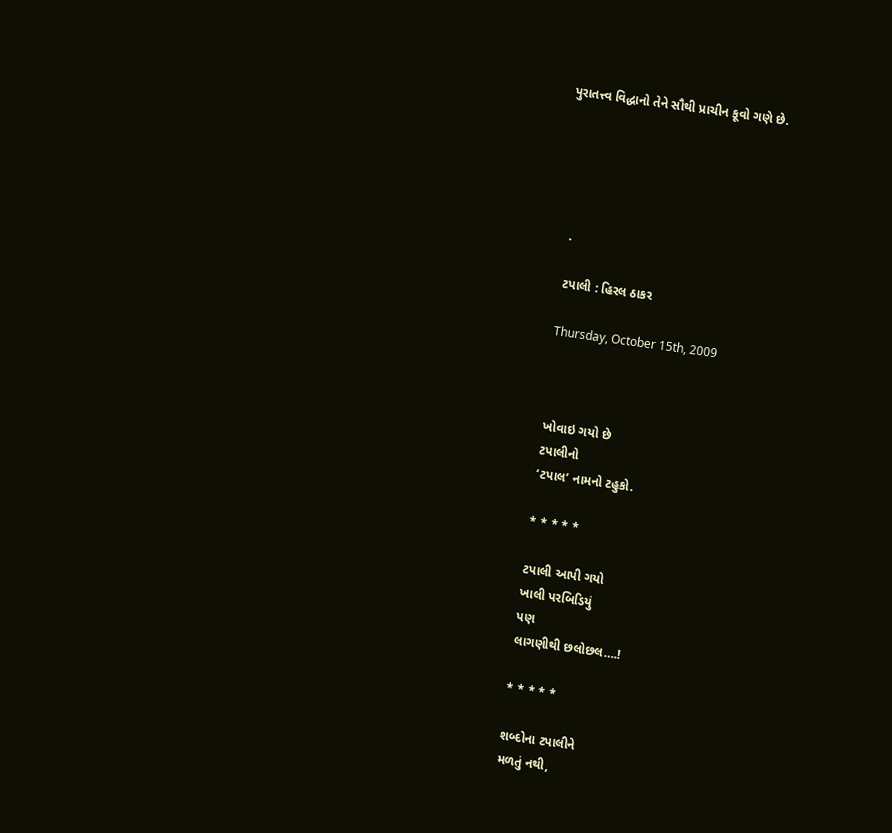પુરાતત્ત્વ વિદ્ધાનો તેને સૌથી પ્રાચીન કૂવો ગણે છે.





    .

    ટપાલી : હિરલ ઠાકર

    Thursday, October 15th, 2009



    ખોવાઇ ગયો છે
    ટપાલીનો
    ‘ટપાલ’ નામનો ટહુકો.

    * * * * *

    ટપાલી આપી ગયો
    ખાલી પરબિડિયું
    પણ
    લાગણીથી છલોછલ….!

    * * * * *

    શબ્દોના ટપાલીને
    મળતું નથી,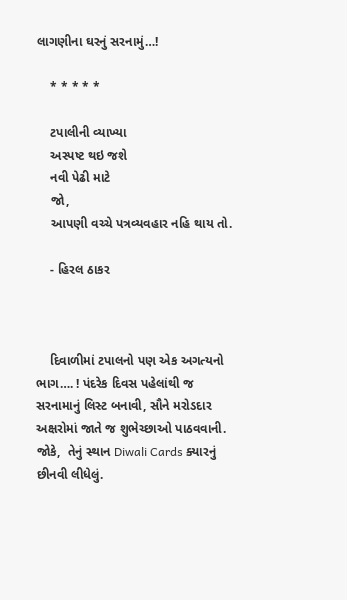લાગણીના ઘરનું સરનામું…!

    * * * * *

    ટપાલીની વ્યાખ્યા
    અસ્પષ્ટ થઇ જશે
    નવી પેઢી માટે
    જો,
    આપણી વચ્ચે પત્રવ્યવહાર નહિ થાય તો.

    - હિરલ ઠાકર



    દિવાળીમાં ટપાલનો પણ એક અગત્યનો ભાગ…. ! પંદરેક દિવસ પહેલાંથી જ સરનામાનું લિસ્ટ બનાવી, સૌને મરોડદાર અક્ષરોમાં જાતે જ શુભેચ્છાઓ પાઠવવાની.  જોકે,  તેનું સ્થાન Diwali Cards ક્યારનું છીનવી લીધેલું.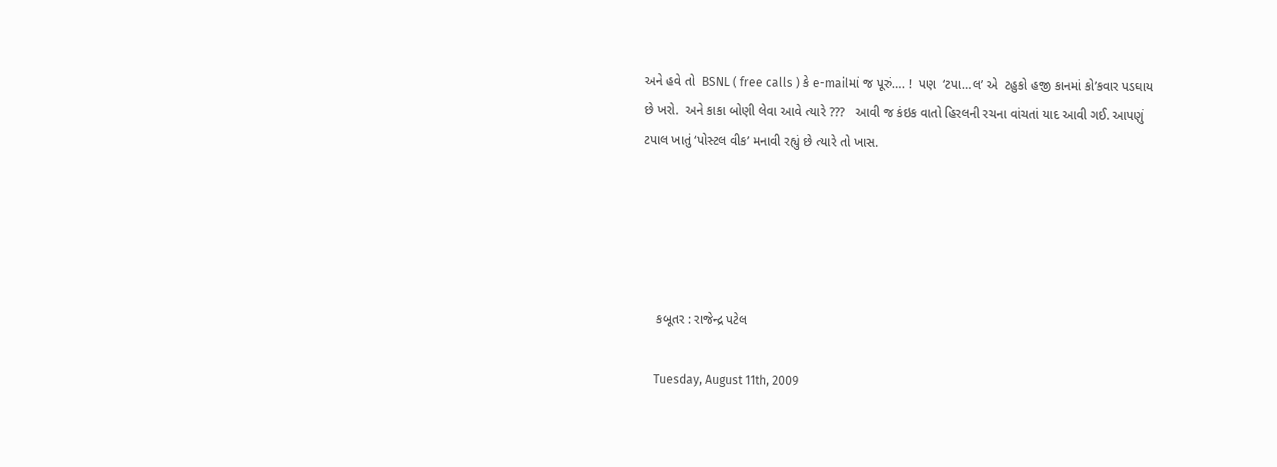અને હવે તો  BSNL ( free calls ) કે e-mailમાં જ પૂરું…. !  પણ  ‘ટપા…લ’ એ  ટહુકો હજી કાનમાં કો’કવાર પડઘાય છે ખરો.  અને કાકા બોણી લેવા આવે ત્યારે ???   આવી જ કંઇક વાતો હિરલની રચના વાંચતાં યાદ આવી ગઈ. આપણું ટપાલ ખાતું ‘પોસ્ટલ વીક’ મનાવી રહ્યું છે ત્યારે તો ખાસ.





    કબૂતર : રાજેન્દ્ર પટેલ

    Tuesday, August 11th, 2009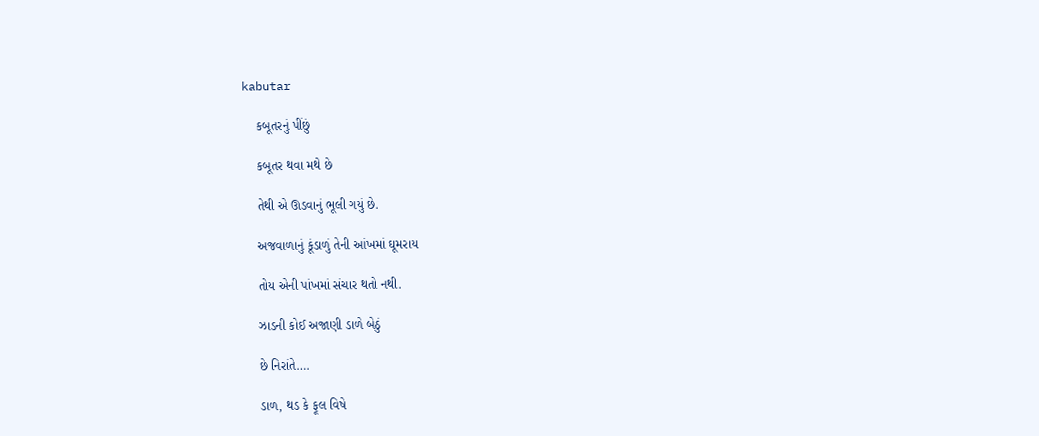kabutar

    કબૂતરનું પીંછું

    કબૂતર થવા મથે છે

    તેથી એ ઊડવાનું ભૂલી ગયું છે.

    અજવાળાનું કૂંડાળું તેની આંખમાં ઘૂમરાય

    તોય એની પાંખમાં સંચાર થતો નથી.

    ઝાડની કોઈ અજાણી ડાળે બેઠું

    છે નિરાંતે….

    ડાળ, થડ કે ફૂલ વિષે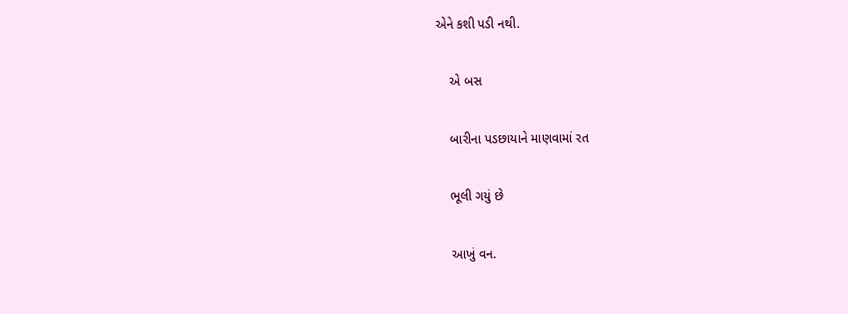એને કશી પડી નથી.

    એ બસ

    બારીના પડછાયાને માણવામાં રત

    ભૂલી ગયું છે

    આખું વન.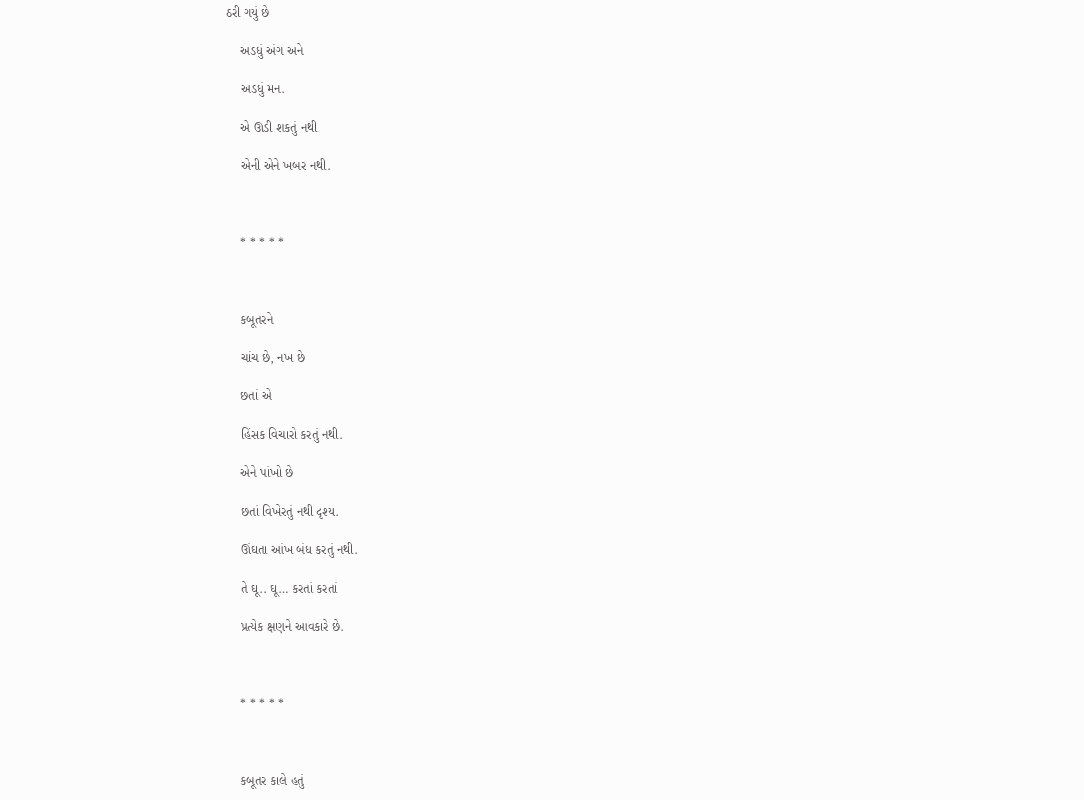ઠરી ગયું છે

    અડધું અંગ અને

    અડધું મન.

    એ ઊડી શકતું નથી

    એની એને ખબર નથી.



    * * * * *



    કબૂતરને

    ચાંચ છે, નખ છે

    છતાં એ

    હિંસક વિચારો કરતું નથી.

    એને પાંખો છે

    છતાં વિખેરતું નથી દૃશ્ય.

    ઊંઘતા આંખ બંધ કરતું નથી.

    તે ઘૂ.. ઘૂ… કરતાં કરતાં

    પ્રત્યેક ક્ષણને આવકારે છે.



    * * * * *



    કબૂતર કાલે હતું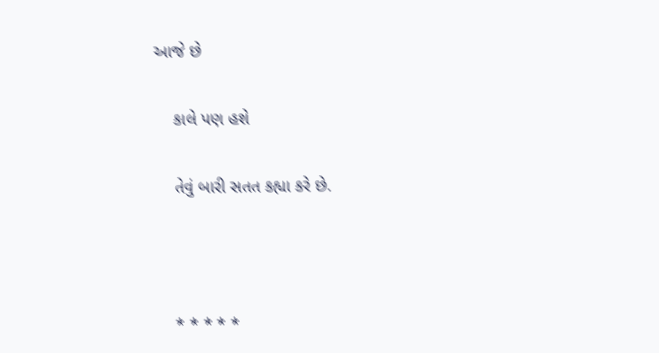આજે છે

    કાલે પણ હશે

    તેવું બારી સતત કહ્યા કરે છે.



    * * * * *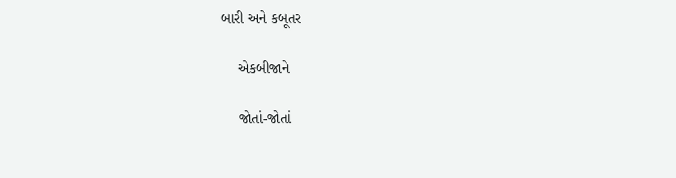બારી અને કબૂતર

    એકબીજાને

    જોતાં-જોતાં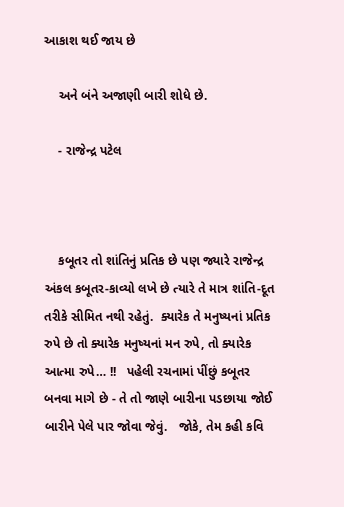આકાશ થઈ જાય છે

    અને બંને અજાણી બારી શોધે છે.

    - રાજેન્દ્ર પટેલ



    કબૂતર તો શાંતિનું પ્રતિક છે પણ જ્યારે રાજેન્દ્ર અંકલ કબૂતર-કાવ્યો લખે છે ત્યારે તે માત્ર શાંતિ-દૂત તરીકે સીમિત નથી રહેતું.  ક્યારેક તે મનુષ્યનાં પ્રતિક રુપે છે તો ક્યારેક મનુષ્યનાં મન રુપે, તો ક્યારેક આત્મા રુપે… !!   પહેલી રચનામાં પીંછું કબૂતર બનવા માગે છે - તે તો જાણે બારીના પડછાયા જોઈ બારીને પેલે પાર જોવા જેવું.   જોકે, તેમ કહી કવિ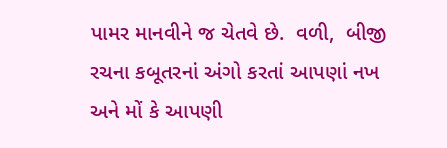પામર માનવીને જ ચેતવે છે.  વળી,  બીજી રચના કબૂતરનાં અંગો કરતાં આપણાં નખ અને મોં કે આપણી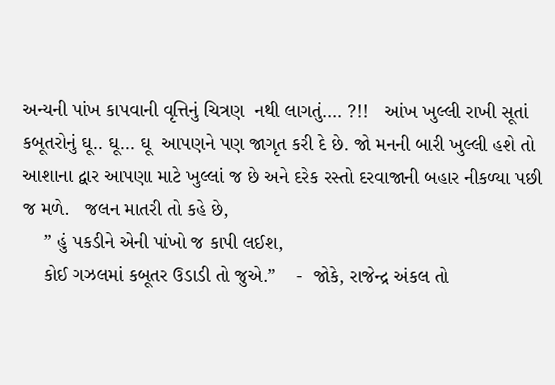અન્યની પાંખ કાપવાની વૃત્તિનું ચિત્રણ  નથી લાગતું…. ?!!   આંખ ખુલ્લી રાખી સૂતાં કબૂતરોનું ઘૂ.. ઘૂ… ઘૂ  આપણને પણ જાગૃત કરી દે છે. જો મનની બારી ખુલ્લી હશે તો આશાના દ્વાર આપણા માટે ખુલ્લાં જ છે અને દરેક રસ્તો દરવાજાની બહાર નીકળ્યા પછી જ મળે.   જલન માતરી તો કહે છે,
    ” હું પકડીને એની પાંખો જ કાપી લઈશ,
    કોઈ ગઝલમાં કબૂતર ઉડાડી તો જુએ.”    -  જોકે, રાજેન્દ્ર અંકલ તો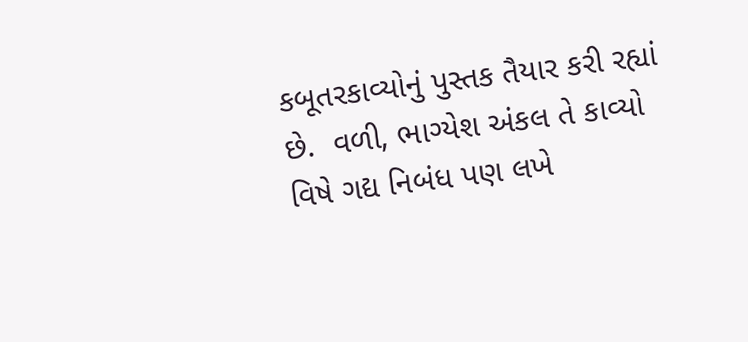કબૂતરકાવ્યોનું પુસ્તક તૈયાર કરી રહ્યાં છે.  વળી, ભાગ્યેશ અંકલ તે કાવ્યો વિષે ગદ્ય નિબંધ પણ લખે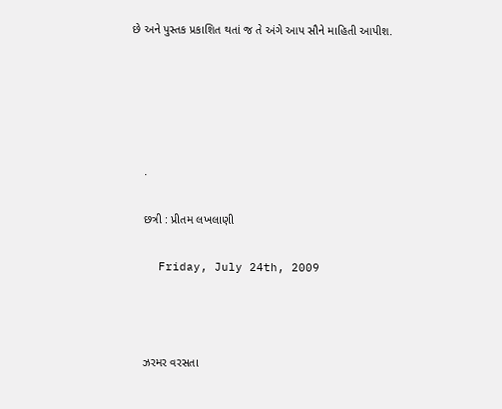છે અને પુસ્તક પ્રકાશિત થતાં જ તે અંગે આપ સૌને માહિતી આપીશ.





    .

    છત્રી : પ્રીતમ લખલાણી

    Friday, July 24th, 2009



    ઝરમર વરસતા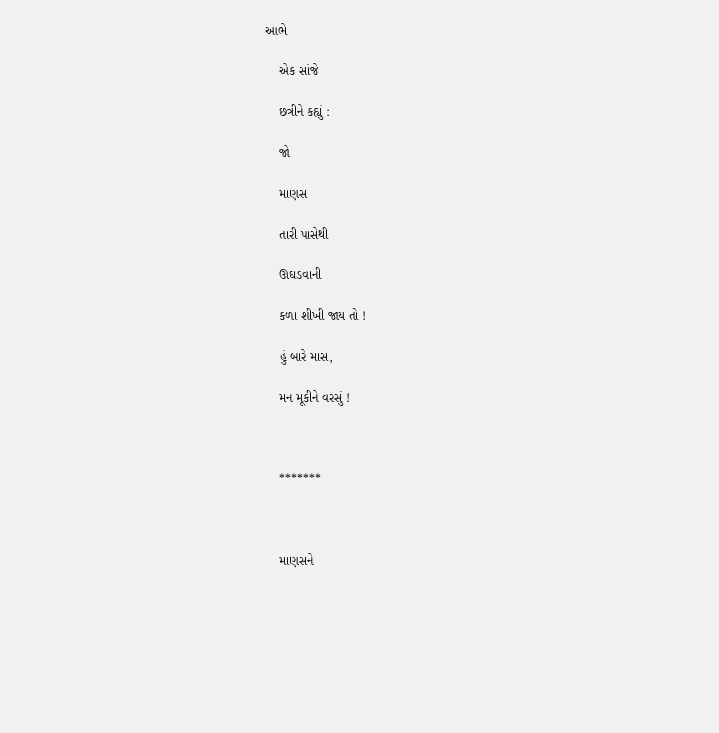આભે

    એક સાંજે

    છત્રીને કહ્યું :

    જો

    માણસ

    તારી પાસેથી

    ઊઘડવાની

    કળા શીખી જાય તો !

    હું બારે માસ,

    મન મૂકીને વરસું !



    *******



    માણસને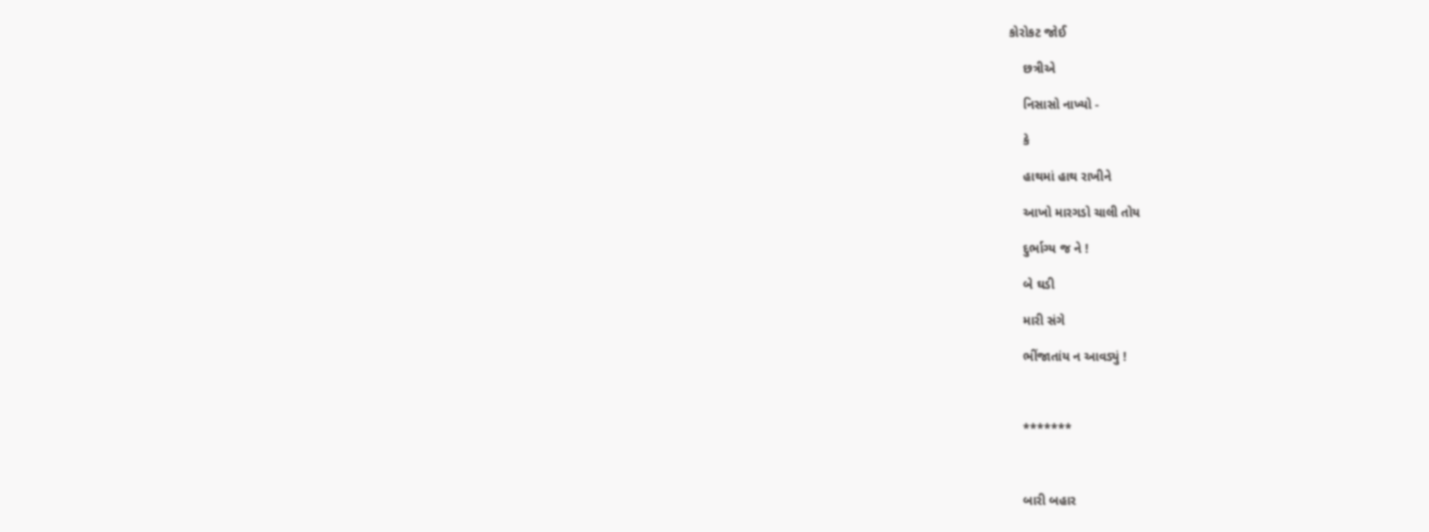કોરોકટ જોઈ

    છત્રીએ

    નિસાસો નાખ્યો -

    કે

    હાથમાં હાથ રાખીને

    આખો મારગડો ચાલી તોય

    દુર્ભાગ્ય જ ને !

    બે ઘડી

    મારી સંગે

    ભીંજાતાંય ન આવડ્યું !



    *******



    બારી બહાર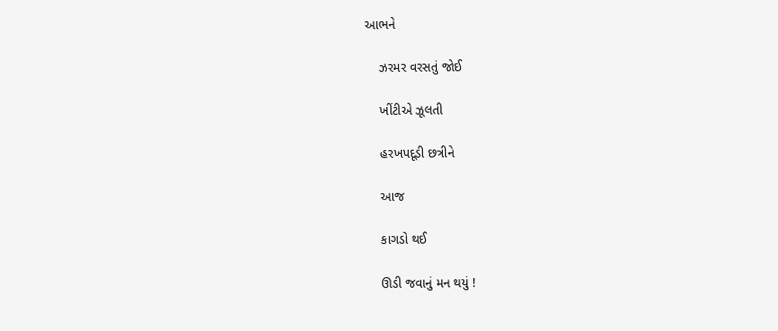આભને

    ઝરમર વરસતું જોઈ

    ખીંટીએ ઝૂલતી

    હરખપદૂડી છત્રીને

    આજ

    કાગડો થઈ

    ઊડી જવાનું મન થયું !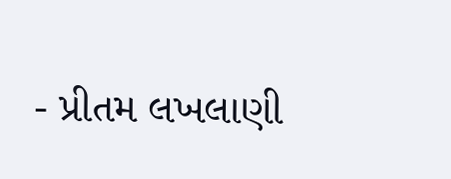- પ્રીતમ લખલાણી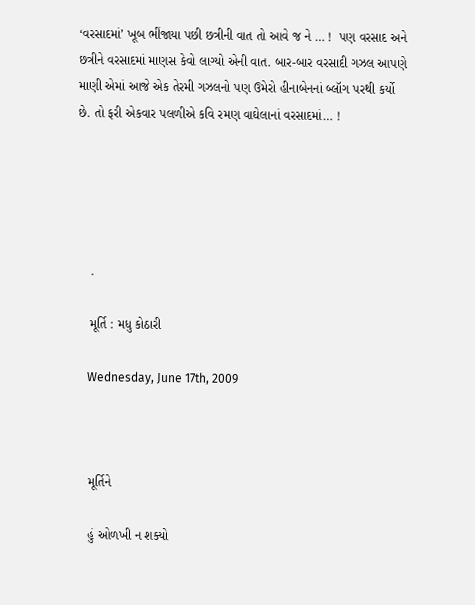‘વરસાદમાં’ ખૂબ ભીંજાયા પછી છત્રીની વાત તો આવે જ ને … !  પણ વરસાદ અને છત્રીને વરસાદમાં માણસ કેવો લાગ્યો એની વાત. બાર-બાર વરસાદી ગઝલ આપણે માણી એમાં આજે એક તેરમી ગઝલનો પણ ઉમેરો હીનાબેનનાં બ્લૉગ પરથી કર્યો છે. તો ફરી એકવાર પલળીએ કવિ રમણ વાઘેલાનાં વરસાદમાં… !





    .

    મૂર્તિ : મધુ કોઠારી

    Wednesday, June 17th, 2009



    મૂર્તિને

    હું ઓળખી ન શક્યો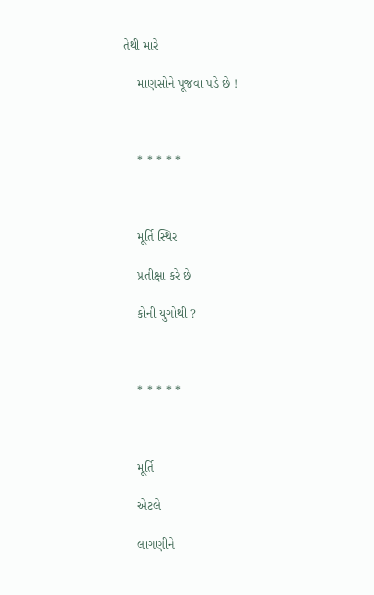તેથી મારે

    માણસોને પૂજવા પડે છે !



    * * * * *



    મૂર્તિ સ્થિર

    પ્રતીક્ષા કરે છે

    કોની યુગોથી ?



    * * * * *



    મૂર્તિ

    એટલે

    લાગણીને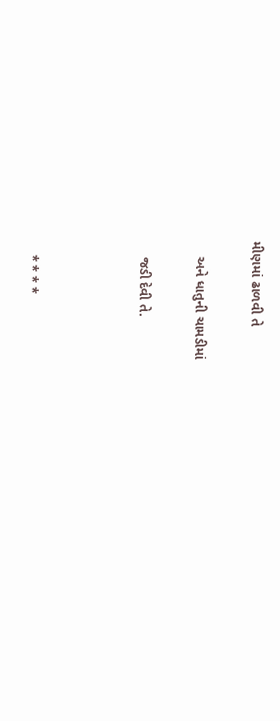મીણમાં ઢાળવી તે

    અને ધાતુની ચામડીમાં

    જડી દેવી તે.



    * * * *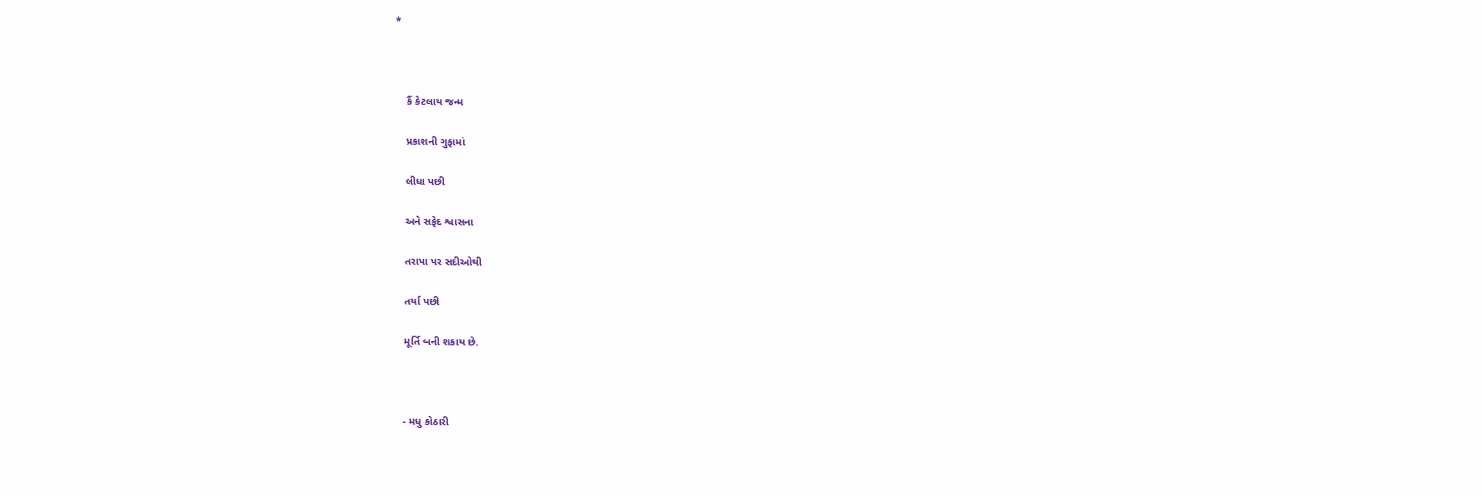*



    કૈં કેટલાય જન્મ

    પ્રકાશની ગુફામાં

    લીધા પછી

    અને સફેદ શ્વાસના

    તરાપા પર સદીઓથી

    તર્યા પછી

    મૂર્તિ બની શકાય છે.



    - મધુ કોઠારી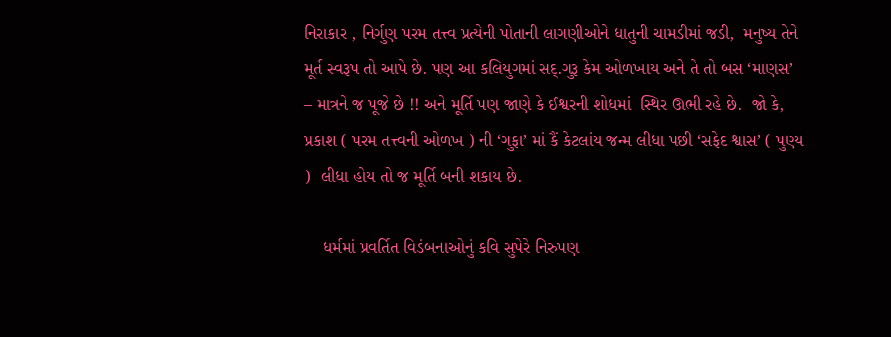નિરાકાર , નિર્ગુણ પરમ તત્ત્વ પ્રત્યેની પોતાની લાગણીઓને ધાતુની ચામડીમાં જડી,  મનુષ્ય તેને મૂર્ત સ્વરૂપ તો આપે છે. પણ આ કલિયુગમાં સદ્.ગુરૂ કેમ ઓળખાય અને તે તો બસ ‘માણસ’ – માત્રને જ પૂજે છે !! અને મૂર્તિ પણ જાણે કે ઈશ્વરની શોધમાં  સ્થિર ઊભી રહે છે.  જો કે, પ્રકાશ ( પરમ તત્ત્વની ઓળખ ) ની ‘ગુફા’ માં કૈં કેટલાંય જન્મ લીધા પછી ‘સફેદ શ્વાસ’ ( પુણ્ય )  લીધા હોય તો જ મૂર્તિ બની શકાય છે.

    ધર્મમાં પ્રવર્તિત વિડંબનાઓનું કવિ સુપેરે નિરુપણ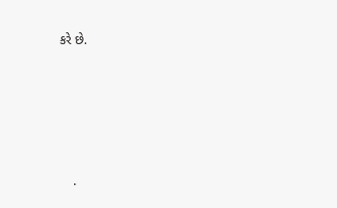કરે છે.





    .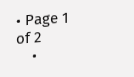• Page 1 of 2
    •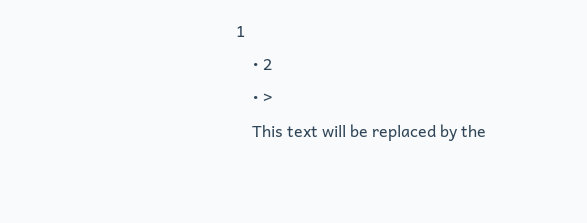1
    • 2
    • >
    This text will be replaced by the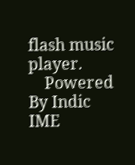flash music player.
    Powered By Indic IME